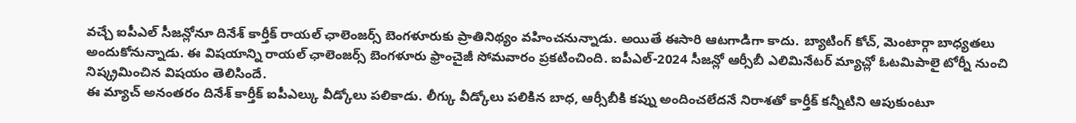వచ్చే ఐపీఎల్ సీజన్లోనూ దినేశ్ కార్తీక్ రాయల్ ఛాలెంజర్స్ బెంగళూరుకు ప్రాతినిథ్యం వహించనున్నాడు. అయితే ఈసారి ఆటగాడిగా కాదు. బ్యాటింగ్ కోచ్, మెంటార్గా బాధ్యతలు అందుకోనున్నాడు. ఈ విషయాన్ని రాయల్ ఛాలెంజర్స్ బెంగళూరు ఫ్రాంచైజీ సోమవారం ప్రకటించింది. ఐపీఎల్-2024 సీజన్లో ఆర్సీబీ ఎలిమినేటర్ మ్యాచ్లో ఓటమిపాలై టోర్నీ నుంచి నిష్క్రమించిన విషయం తెలిసిందే.
ఈ మ్యాచ్ అనంతరం దినేశ్ కార్తీక్ ఐపీఎల్కు వీడ్కోలు పలికాడు. లీగ్కు వీడ్కోలు పలికిన బాధ, ఆర్సీబీకి కప్ను అందించలేదనే నిరాశతో కార్తీక్ కన్నీటిని ఆపుకుంటూ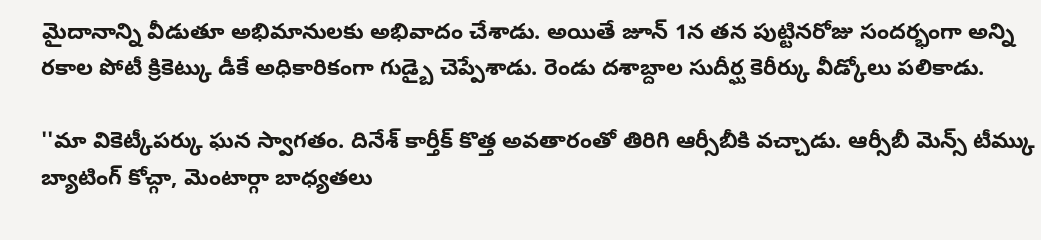మైదానాన్ని వీడుతూ అభిమానులకు అభివాదం చేశాడు. అయితే జూన్ 1న తన పుట్టినరోజు సందర్భంగా అన్ని రకాల పోటీ క్రికెట్కు డీకే అధికారికంగా గుడ్బై చెప్పేశాడు. రెండు దశాబ్దాల సుదీర్ఘ కెరీర్కు వీడ్కోలు పలికాడు.

''మా వికెట్కీపర్కు ఘన స్వాగతం. దినేశ్ కార్తీక్ కొత్త అవతారంతో తిరిగి ఆర్సీబీకి వచ్చాడు. ఆర్సీబీ మెన్స్ టీమ్కు బ్యాటింగ్ కోచ్గా, మెంటార్గా బాధ్యతలు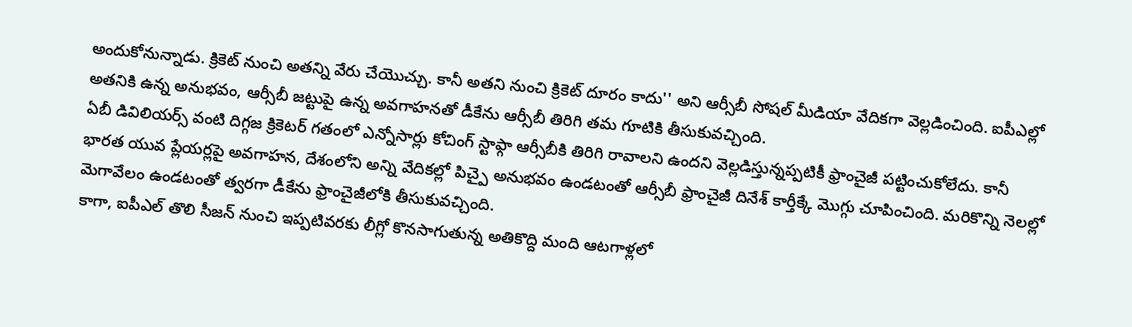అందుకోనున్నాడు. క్రికెట్ నుంచి అతన్ని వేరు చేయొచ్చు. కానీ అతని నుంచి క్రికెట్ దూరం కాదు'' అని ఆర్సీబీ సోషల్ మీడియా వేదికగా వెల్లడించింది. ఐపీఎల్లో అతనికి ఉన్న అనుభవం, ఆర్సీబీ జట్టుపై ఉన్న అవగాహనతో డీకేను ఆర్సీబీ తిరిగి తమ గూటికి తీసుకువచ్చింది.
ఏబీ డివిలియర్స్ వంటి దిగ్గజ క్రికెటర్ గతంలో ఎన్నోసార్లు కోచింగ్ స్టాఫ్గా ఆర్సీబీకి తిరిగి రావాలని ఉందని వెల్లడిస్తున్నప్పటికీ ఫ్రాంచైజీ పట్టించుకోలేదు. కానీ భారత యువ ప్లేయర్లపై అవగాహన, దేశంలోని అన్ని వేదికల్లో పిచ్పై అనుభవం ఉండటంతో ఆర్సీబీ ఫ్రాంచైజీ దినేశ్ కార్తీక్కే మొగ్గు చూపించింది. మరికొన్ని నెలల్లో మెగావేలం ఉండటంతో త్వరగా డీకేను ఫ్రాంచైజీలోకి తీసుకువచ్చింది.
కాగా, ఐపీఎల్ తొలి సీజన్ నుంచి ఇప్పటివరకు లీగ్లో కొనసాగుతున్న అతికొద్ది మంది ఆటగాళ్లలో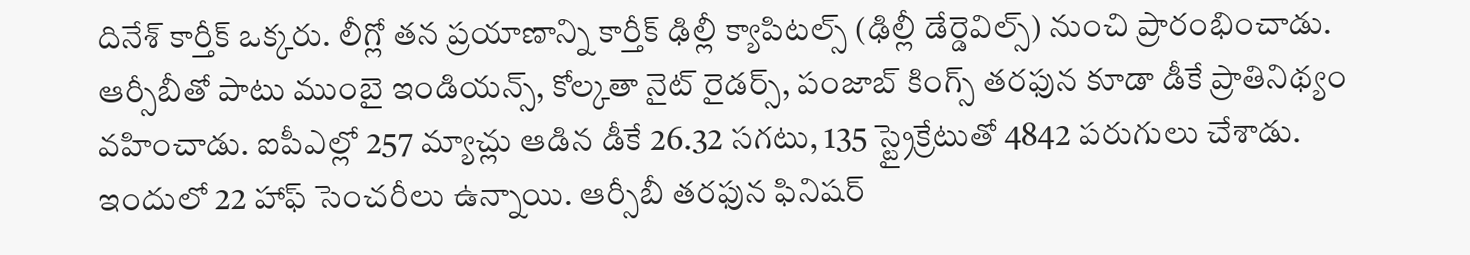దినేశ్ కార్తీక్ ఒక్కరు. లీగ్లో తన ప్రయాణాన్ని కార్తీక్ ఢిల్లీ క్యాపిటల్స్ (ఢిల్లీ డేర్డెవిల్స్) నుంచి ప్రారంభించాడు. ఆర్సీబీతో పాటు ముంబై ఇండియన్స్, కోల్కతా నైట్ రైడర్స్, పంజాబ్ కింగ్స్ తరఫున కూడా డీకే ప్రాతినిథ్యం వహించాడు. ఐపీఎల్లో 257 మ్యాచ్లు ఆడిన డీకే 26.32 సగటు, 135 స్ట్రైక్రేటుతో 4842 పరుగులు చేశాడు. ఇందులో 22 హాఫ్ సెంచరీలు ఉన్నాయి. ఆర్సీబీ తరఫున ఫినిషర్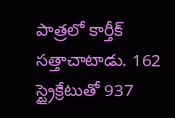పాత్రలో కార్తీక్ సత్తాచాటాడు. 162 స్ట్రైక్రేటుతో 937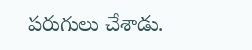పరుగులు చేశాడు.